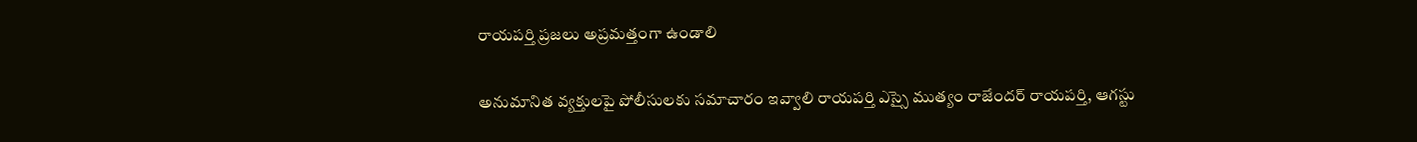రాయపర్తి ప్రజలు అప్రమత్తంగా ఉండాలి

అనుమానిత వ్యక్తులపై పోలీసులకు సమాచారం ఇవ్వాలి రాయపర్తి ఎస్సై ముత్యం రాజేందర్ రాయపర్తి, ఆగస్టు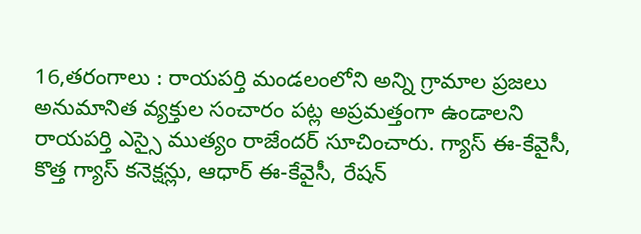16,తరంగాలు : రాయపర్తి మండలంలోని అన్ని గ్రామాల ప్రజలు అనుమానిత వ్యక్తుల సంచారం పట్ల అప్రమత్తంగా ఉండాలని రాయపర్తి ఎస్సై ముత్యం రాజేందర్ సూచించారు. గ్యాస్ ఈ-కేవైసీ, కొత్త గ్యాస్ కనెక్షన్లు, ఆధార్ ఈ-కేవైసీ, రేషన్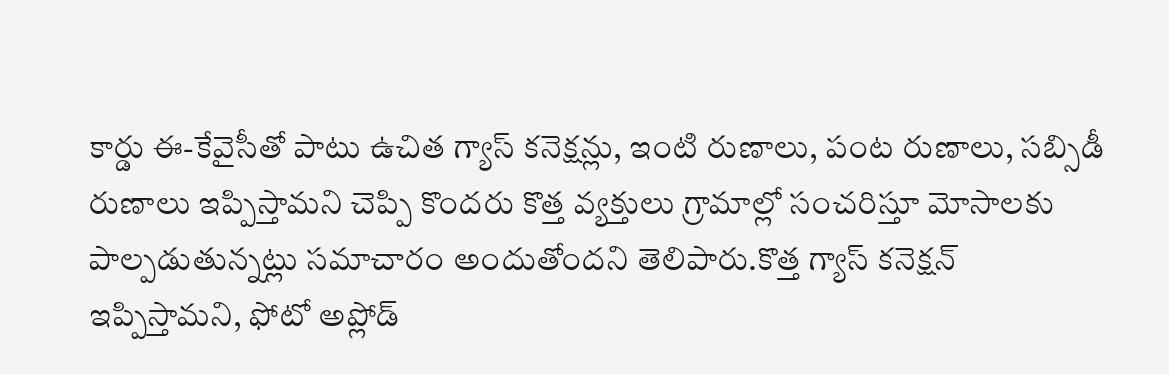కార్డు ఈ-కేవైసీతో పాటు ఉచిత గ్యాస్ కనెక్షన్లు, ఇంటి రుణాలు, పంట రుణాలు, సబ్సిడీ రుణాలు ఇప్పిస్తామని చెప్పి కొందరు కొత్త వ్యక్తులు గ్రామాల్లో సంచరిస్తూ మోసాలకు పాల్పడుతున్నట్లు సమాచారం అందుతోందని తెలిపారు.కొత్త గ్యాస్ కనెక్షన్ ఇప్పిస్తామని, ఫోటో అప్లోడ్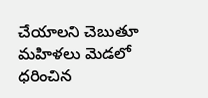చేయాలని చెబుతూ మహిళలు మెడలో ధరించిన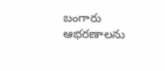బంగారు ఆభరణాలను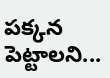పక్కన పెట్టాలని...